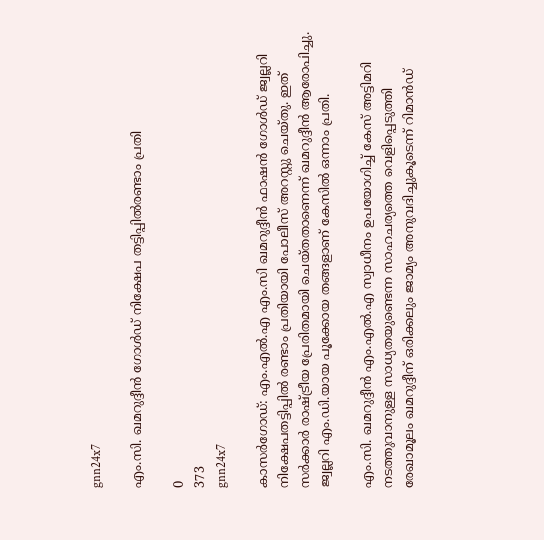gnn24x7

എം.സി. ഖമറുദ്ദീന്‍ ഗോള്‍ഡ് നിക്ഷേപ തട്ടിപ്പില്‍രണ്ടാം പ്രതി

0
373
gnn24x7

കാസര്‍ഗോഡ്: എം.എല്‍.എ എം.സി ഖമറുദ്ദീന്‍ ഫാഷന്‍ ഗോള്‍ഡ് ജ്വല്ലറി നിക്ഷേപതട്ടിപ്പില്‍ രണ്ടാം പ്രതിയായി പോലീസ് അറസ്റ്റു ചെയ്തു. ഇത് സര്‍ക്കാര്‍ രാഷ്ട്രീയ പ്രേരിതമായി ചെയ്തതാണെന്ന് ഖമറുദ്ദീന്‍ ആരോപിച്ചു. ജ്വല്ലറി എം.ഡി.യായ പൂക്കോയ തങ്ങളാണ് കേസില്‍ ഒന്നാം പ്രതി.

എം.സി. ഖമറുദ്ദീന്‍ എം.എല്‍.എ സ്വാധീനം ഉപയോഗിച്ച് കേസ് അട്ടിമറി നടത്തുവാനുള്ള സാധ്യതയുണ്ടെന്ന സാഹചര്യത്തെ വെളിപ്പെടുത്തി രേഖാമൂലം ഖമറുദ്ദീന് ഒരിക്കലും ജാമ്യം അനുവദിച്ചുകൂടെന്ന് റിമാന്‍ഡ്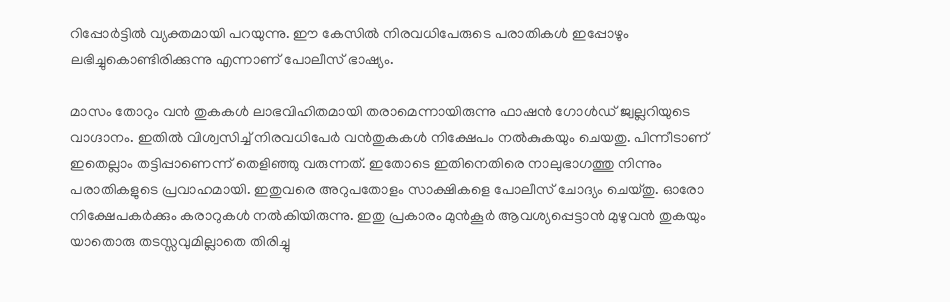റിപ്പോര്‍ട്ടില്‍ വ്യക്തമായി പറയുന്നു. ഈ കേസില്‍ നിരവധിപേരുടെ പരാതികള്‍ ഇപ്പോഴും ലഭിച്ചുകൊണ്ടിരിക്കുന്നു എന്നാണ് പോലീസ് ഭാഷ്യം.

മാസം തോറും വന്‍ തുകകള്‍ ലാഭവിഹിതമായി തരാമെന്നായിരുന്നു ഫാഷന്‍ ഗോള്‍ഡ് ജ്വല്ലറിയുടെ വാഗ്ദാനം. ഇതില്‍ വിശ്വസിച്ച് നിരവധിപേര്‍ വന്‍തുകകള്‍ നിക്ഷേപം നല്‍കുകയും ചെയതു. പിന്നീടാണ് ഇതെല്ലാം തട്ടിപ്പാണെന്ന് തെളിഞ്ഞു വരുന്നത്. ഇതോടെ ഇതിനെതിരെ നാലുഭാഗത്തു നിന്നും പരാതികളുടെ പ്രവാഹമായി. ഇതുവരെ അറുപതോളം സാക്ഷികളെ പോലീസ് ചോദ്യം ചെയ്തു. ഓരോ നിക്ഷേപകര്‍ക്കും കരാറുകള്‍ നല്‍കിയിരുന്നു. ഇതു പ്രകാരം മുന്‍കൂര്‍ ആവശ്യപ്പെട്ടാന്‍ മുഴുവന്‍ തുകയും യാതൊരു തടസ്സവുമില്ലാതെ തിരിച്ചു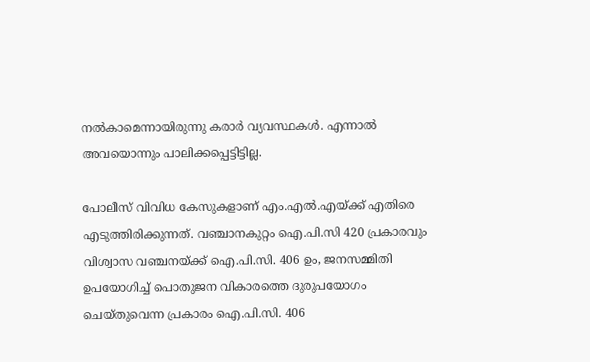നല്‍കാമെന്നായിരുന്നു കരാര്‍ വ്യവസ്ഥകള്‍. എന്നാല്‍ അവയൊന്നും പാലിക്കപ്പെട്ടിട്ടില്ല.

പോലീസ് വിവിധ കേസുകളാണ് എം.എല്‍.എയ്ക്ക് എതിരെ എടുത്തിരിക്കുന്നത്. വഞ്ചാനകുറ്റം ഐ.പി.സി 420 പ്രകാരവും വിശ്വാസ വഞ്ചനയ്ക്ക് ഐ.പി.സി. 406 ഉം, ജനസമ്മിതി ഉപയോഗിച്ച് പൊതുജന വികാരത്തെ ദുരുപയോഗം ചെയ്തുവെന്ന പ്രകാരം ഐ.പി.സി. 406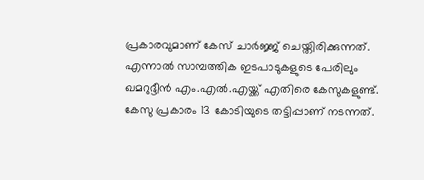പ്രകാരവുമാണ് കേസ് ചാര്‍ജ്ജ് ചെയ്തിരിക്കുന്നത്. എന്നാല്‍ സാമ്പത്തിക ഇടപാടുകളുടെ പേരിലും ഖമറുദ്ദീന്‍ എം.എല്‍.എയ്ക്ക് എതിരെ കേസുകളുണ്ട്. കേസു പ്രകാരം 13 കോടിയുടെ തട്ടിപ്പാണ് നടന്നത്.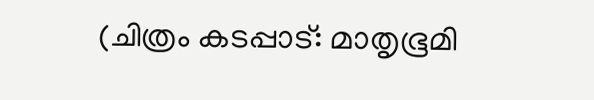(ചിത്രം കടപ്പാട്: മാതൃഭൂമി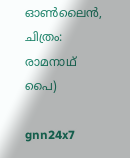ഓണ്‍ലൈന്‍, ചിത്രം: രാമനാഥ് പൈ)

gnn24x7